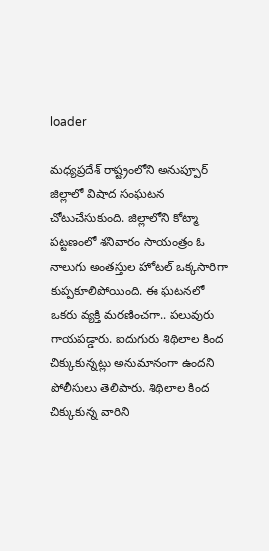loader

మధ్యప్రదేశ్ రాష్ట్రంలోని అనుప్పూర్ జిల్లాలో విషాద సంఘటన చోటుచేసుకుంది. జిల్లాలోని కోట్మా పట్టణంలో శనివారం సాయంత్రం ఓ నాలుగు అంతస్తుల హోటల్ ఒక్కసారిగా కుప్పకూలిపోయింది. ఈ ఘటనలో ఒకరు వ్యక్తి మరణించగా.. పలువురు గాయపడ్డారు. ఐదుగురు శిథిలాల కింద చిక్కుకున్నట్లు అనుమానంగా ఉందని పోలీసులు తెలిపారు. శిథిలాల కింద చిక్కుకున్న వారిని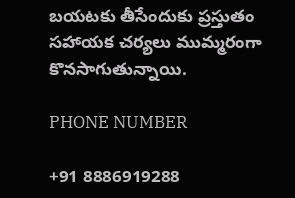బయటకు తీసేందుకు ప్రస్తుతం సహాయక చర్యలు ముమ్మరంగా కొనసాగుతున్నాయి.

PHONE NUMBER

+91 8886919288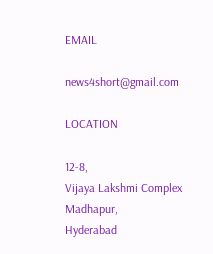EMAIL

news4short@gmail.com

LOCATION

12-8,
Vijaya Lakshmi Complex
Madhapur,
Hyderabad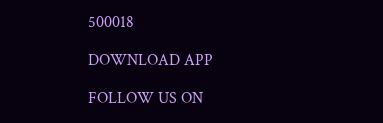500018

DOWNLOAD APP

FOLLOW US ON